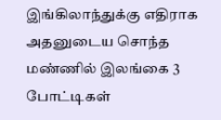இங்கிலாந்துக்கு எதிராக அதனுடைய சொந்த மண்ணில் இலங்கை 3 போட்டிகள்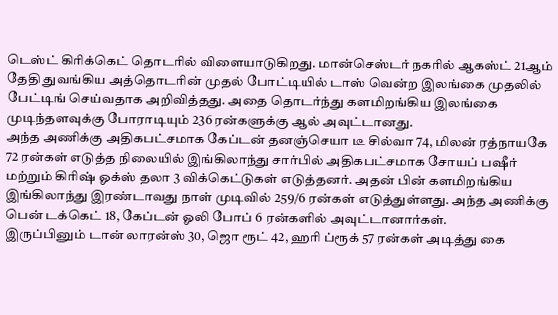டெஸ்ட் கிரிக்கெட் தொடரில் விளையாடுகிறது. மான்செஸ்டர் நகரில் ஆகஸ்ட் 21ஆம் தேதி துவங்கிய அத்தொடரின் முதல் போட்டியில் டாஸ் வென்ற இலங்கை முதலில் பேட்டிங் செய்வதாக அறிவித்தது. அதை தொடர்ந்து களமிறங்கிய இலங்கை முடிந்தளவுக்கு போராடியும் 236 ரன்களுக்கு ஆல் அவுட்டானது.
அந்த அணிக்கு அதிகபட்சமாக கேப்டன் தனஞ்செயா டீ சில்வா 74, மிலன் ரத்நாயகே 72 ரன்கள் எடுத்த நிலையில் இங்கிலாந்து சார்பில் அதிகபட்சமாக சோயப் பஷீர் மற்றும் கிரிஷ் ஓக்ஸ் தலா 3 விக்கெட்டுகள் எடுத்தனர். அதன் பின் களமிறங்கிய இங்கிலாந்து இரண்டாவது நாள் முடிவில் 259/6 ரன்கள் எடுத்துள்ளது. அந்த அணிக்கு பென் டக்கெட் 18, கேப்டன் ஓலி போப் 6 ரன்களில் அவுட்டானார்கள்.
இருப்பினும் டான் லாரன்ஸ் 30, ஜொ ரூட் 42, ஹரி ப்ரூக் 57 ரன்கள் அடித்து கை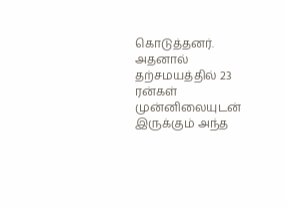கொடுத்தனர். அதனால் தற்சமயத்தில் 23 ரன்கள் முன்னிலையுடன் இருக்கும் அந்த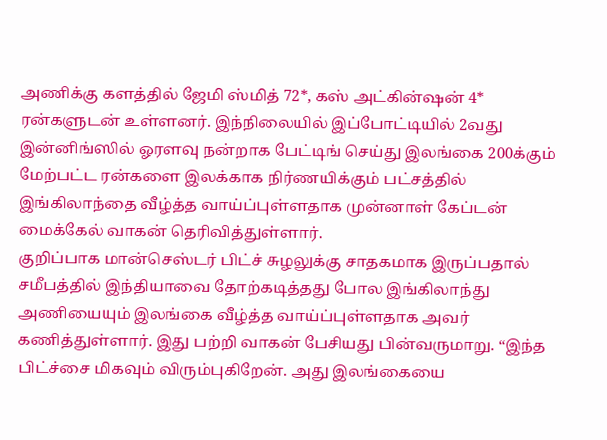அணிக்கு களத்தில் ஜேமி ஸ்மித் 72*, கஸ் அட்கின்ஷன் 4* ரன்களுடன் உள்ளனர். இந்நிலையில் இப்போட்டியில் 2வது இன்னிங்ஸில் ஓரளவு நன்றாக பேட்டிங் செய்து இலங்கை 200க்கும் மேற்பட்ட ரன்களை இலக்காக நிர்ணயிக்கும் பட்சத்தில் இங்கிலாந்தை வீழ்த்த வாய்ப்புள்ளதாக முன்னாள் கேப்டன் மைக்கேல் வாகன் தெரிவித்துள்ளார்.
குறிப்பாக மான்செஸ்டர் பிட்ச் சுழலுக்கு சாதகமாக இருப்பதால் சமீபத்தில் இந்தியாவை தோற்கடித்தது போல இங்கிலாந்து அணியையும் இலங்கை வீழ்த்த வாய்ப்புள்ளதாக அவர் கணித்துள்ளார். இது பற்றி வாகன் பேசியது பின்வருமாறு. “இந்த பிட்ச்சை மிகவும் விரும்புகிறேன். அது இலங்கையை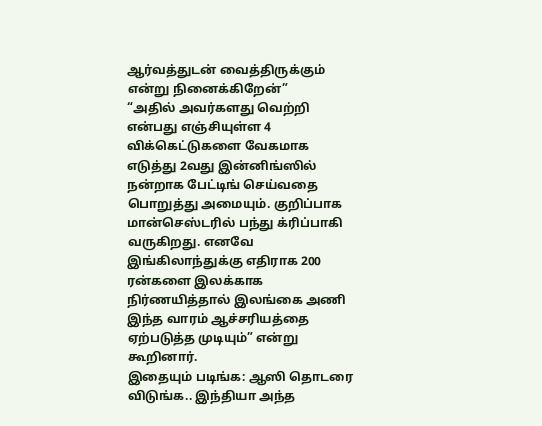ஆர்வத்துடன் வைத்திருக்கும் என்று நினைக்கிறேன்”
“அதில் அவர்களது வெற்றி என்பது எஞ்சியுள்ள 4 விக்கெட்டுகளை வேகமாக எடுத்து 2வது இன்னிங்ஸில் நன்றாக பேட்டிங் செய்வதை பொறுத்து அமையும். குறிப்பாக மான்செஸ்டரில் பந்து க்ரிப்பாகி வருகிறது. எனவே இங்கிலாந்துக்கு எதிராக 200 ரன்களை இலக்காக நிர்ணயித்தால் இலங்கை அணி இந்த வாரம் ஆச்சரியத்தை ஏற்படுத்த முடியும்” என்று கூறினார்.
இதையும் படிங்க: ஆஸி தொடரை விடுங்க.. இந்தியா அந்த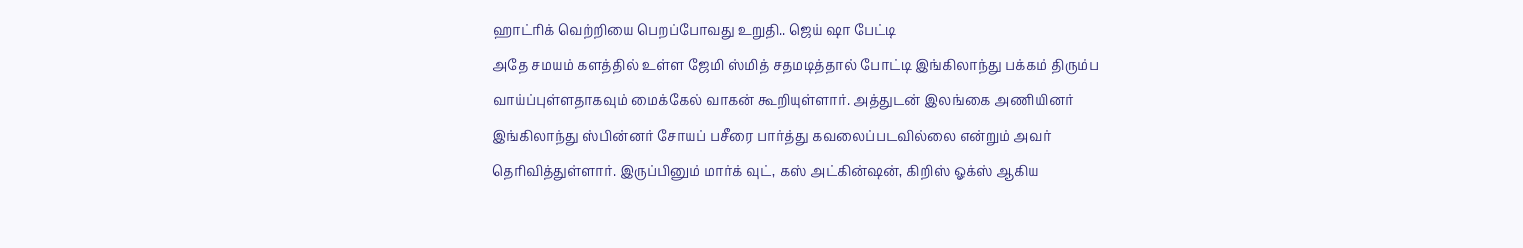ஹாட்ரிக் வெற்றியை பெறப்போவது உறுதி.. ஜெய் ஷா பேட்டி
அதே சமயம் களத்தில் உள்ள ஜேமி ஸ்மித் சதமடித்தால் போட்டி இங்கிலாந்து பக்கம் திரும்ப வாய்ப்புள்ளதாகவும் மைக்கேல் வாகன் கூறியுள்ளார். அத்துடன் இலங்கை அணியினர் இங்கிலாந்து ஸ்பின்னர் சோயப் பசீரை பார்த்து கவலைப்படவில்லை என்றும் அவர் தெரிவித்துள்ளார். இருப்பினும் மார்க் வுட், கஸ் அட்கின்ஷன், கிறிஸ் ஓக்ஸ் ஆகிய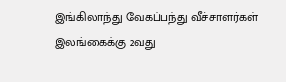இங்கிலாந்து வேகப்பந்து வீச்சாளர்கள் இலங்கைக்கு 2வது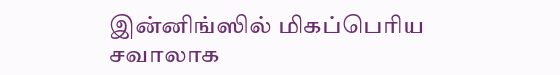இன்னிங்ஸில் மிகப்பெரிய சவாலாக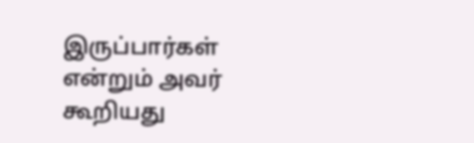இருப்பார்கள் என்றும் அவர் கூறியது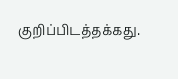குறிப்பிடத்தக்கது.